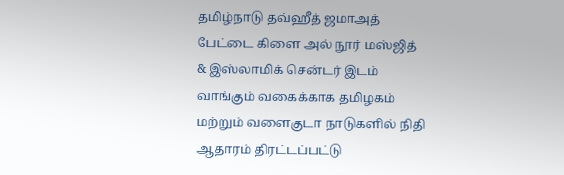தமிழ்நாடு தவ்ஹீத் ஜமாஅத் பேட்டை கிளை அல் நூர் மஸ்ஜித் & இஸ்லாமிக் சென்டர் இடம் வாங்கும் வகைக்காக தமிழகம் மற்றும் வளைகுடா நாடுகளில் நிதி ஆதாரம் திரட்டப்பட்டு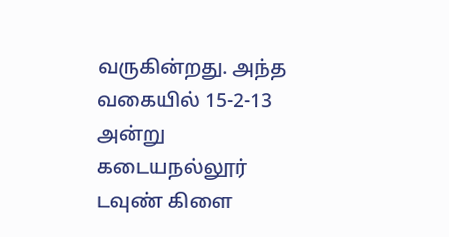வருகின்றது. அந்த வகையில் 15-2-13 அன்று கடையநல்லூர் டவுண் கிளை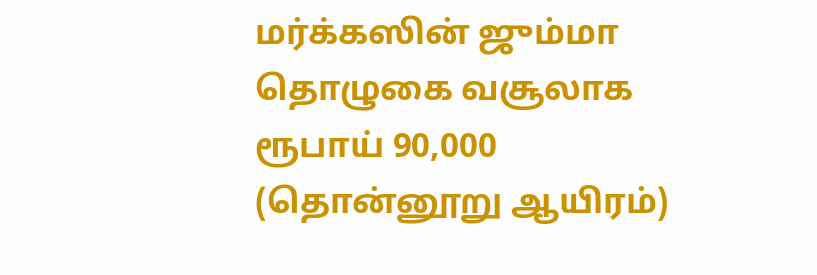மர்க்கஸின் ஜும்மா தொழுகை வசூலாக ரூபாய் 90,000 (தொன்னூறு ஆயிரம்)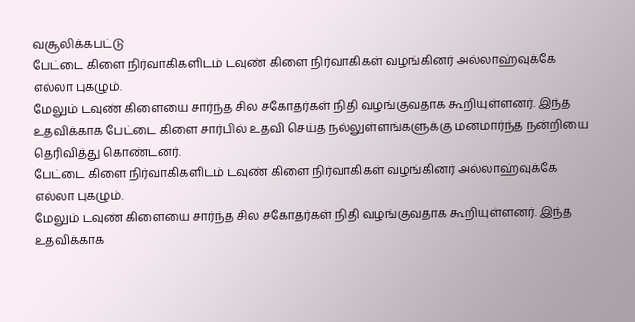வசூலிக்கபட்டு
பேட்டை கிளை நிர்வாகிகளிடம் டவுண் கிளை நிர்வாகிகள் வழங்கினர் அல்லாஹ்வுக்கே எல்லா புகழும்.
மேலும் டவுண் கிளையை சார்ந்த சில சகோதர்கள் நிதி வழங்குவதாக கூறியுள்ளனர். இந்த உதவிக்காக பேட்டை கிளை சார்பில் உதவி செய்த நல்லுள்ளங்களுக்கு மனமார்ந்த நன்றியை தெரிவித்து கொண்டனர்.
பேட்டை கிளை நிர்வாகிகளிடம் டவுண் கிளை நிர்வாகிகள் வழங்கினர் அல்லாஹ்வுக்கே எல்லா புகழும்.
மேலும் டவுண் கிளையை சார்ந்த சில சகோதர்கள் நிதி வழங்குவதாக கூறியுள்ளனர். இந்த உதவிக்காக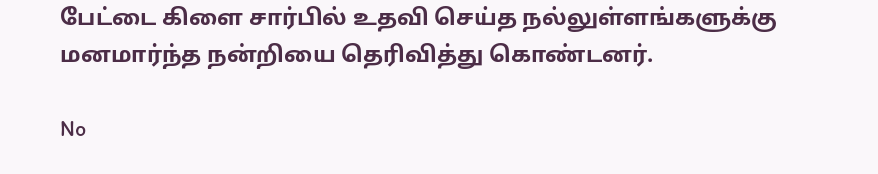பேட்டை கிளை சார்பில் உதவி செய்த நல்லுள்ளங்களுக்கு மனமார்ந்த நன்றியை தெரிவித்து கொண்டனர்.

No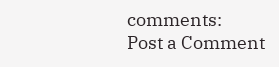comments:
Post a Comment